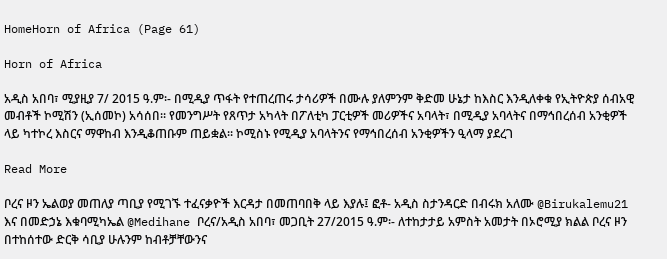HomeHorn of Africa (Page 61)

Horn of Africa

አዲስ አበባ፣ ሚያዚያ 7/ 2015 ዓ.ም፡- በሚዲያ ጥፋት የተጠረጠሩ ታሳሪዎች በሙሉ ያለምንም ቅድመ ሁኔታ ከእስር እንዲለቀቁ የኢትዮጵያ ሰብአዊ መብቶች ኮሚሽን (ኢሰመኮ) አሳሰበ፡፡ የመንግሥት የጸጥታ አካላት በፖለቲካ ፓርቲዎች መሪዎችና አባላት፣ በሚዲያ አባላትና በማኅበረሰብ አንቂዎች ላይ ካተኮረ እስርና ማዋከብ እንዲቆጠቡም ጠይቋል፡፡ ኮሚስኑ የሚዲያ አባላትንና የማኅበረሰብ አንቂዎችን ዒላማ ያደረገ

Read More

ቦረና ዞን ኤልወያ መጠለያ ጣቢያ የሚገኙ ተፈናቃዮች እርዳታ በመጠባበቅ ላይ እያሉ፤ ፎቶ- አዲስ ስታንዳርድ በብሩክ አለሙ @Birukalemu21 እና በመድኃኔ እቁባሚካኤል @Medihane ቦረና/አዲስ አበባ፣ መጋቢት 27/2015 ዓ.ም፡- ለተከታታይ አምስት አመታት በኦሮሚያ ክልል ቦረና ዞን በተከሰተው ድርቅ ሳቢያ ሁሉንም ከብቶቻቸውንና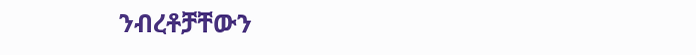ንብረቶቻቸውን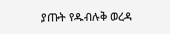ያጡት የዱብሉቅ ወረዳ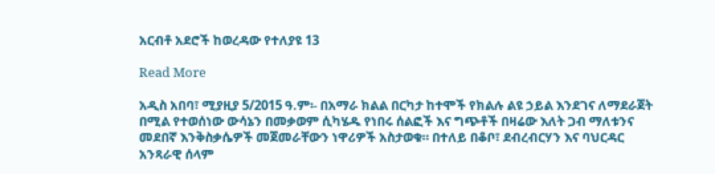አርብቶ አደሮች ከወረዳው የተለያዩ 13

Read More

አዲስ አበባ፣ ሚያዚያ 5/2015 ዓ.ም፡- በአማራ ክልል በርካታ ከተሞች የክልሉ ልዩ ኃይል እንደገና ለማደራጀት በሚል የተወሰነው ውሳኔን በመቃወም ሲካሄዱ የነበሩ ሰልፎች እና ግጭቶች በዛሬው እለት ጋብ ማለቱንና መደበኛ እንቅስቃሴዎች መጀመራቸውን ነዋሪዎች አስታወቁ። በተለይ በቆቦ፣ ደብረብርሃን እና ባህርዳር አንጻራዊ ሰላም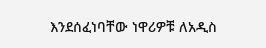እንደሰፈነባቸው ነዋሪዎቹ ለአዲስ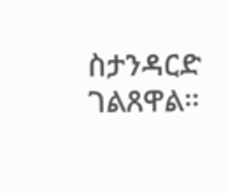ስታንዳርድ ገልጸዋል።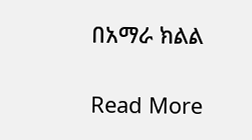በአማራ ክልል

Read More